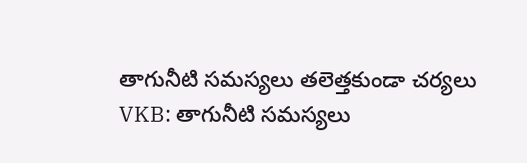తాగునీటి సమస్యలు తలెత్తకుండా చర్యలు
VKB: తాగునీటి సమస్యలు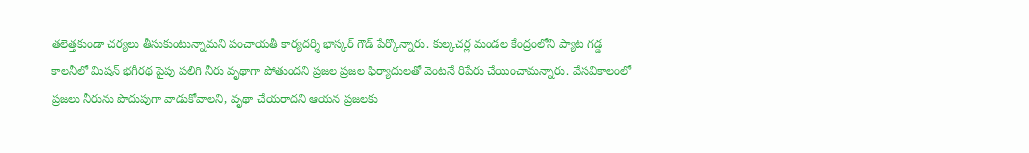తలెత్తకుండా చర్యలు తీసుకుంటున్నామని పంచాయతీ కార్యదర్శి భాస్కర్ గౌడ్ పేర్కొన్నారు. కుల్కచర్ల మండల కేంద్రంలోని ప్యాట గడ్డ కాలనీలో మిషన్ భగీరథ పైపు పలిగి నీరు వృథాగా పోతుందని ప్రజల ప్రజల ఫిర్యాదులతో వెంటనే రిపేరు చేయించామన్నారు. వేసవికాలంలో ప్రజలు నీరును పొదుపుగా వాడుకోవాలని, వృథా చేయరాదని ఆయన ప్రజలకు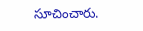సూచించారు.